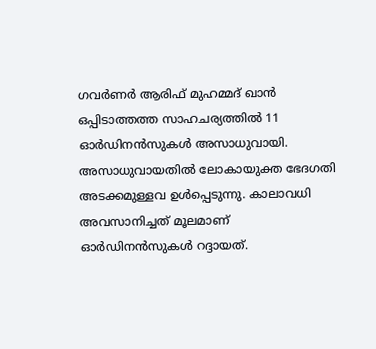ഗവർണർ ആരിഫ് മുഹമ്മദ് ഖാൻ ഒപ്പിടാത്തത്ത സാഹചര്യത്തിൽ 11 ഓർഡിനൻസുകൾ അസാധുവായി. അസാധുവായതിൽ ലോകായുക്ത ഭേദഗതി അടക്കമുള്ളവ ഉൾപ്പെടുന്നു. കാലാവധി അവസാനിച്ചത് മൂലമാണ് ഓർഡിനൻസുകൾ റദ്ദായത്.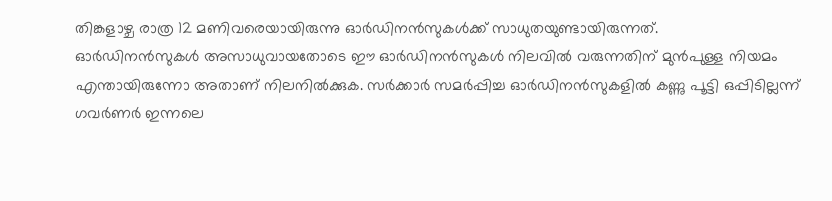തിങ്കളാഴ്ച രാത്ര 12 മണിവരെയായിരുന്നു ഓർഡിനൻസുകൾക്ക് സാധുതയുണ്ടായിരുന്നത്.
ഓർഡിനൻസുകൾ അസാധുവായതോടെ ഈ ഓർഡിനൻസുകൾ നിലവിൽ വരുന്നതിന് മുൻപുള്ള നിയമം എന്തായിരുന്നോ അതാണ് നിലനിൽക്കുക. സർക്കാർ സമർപ്പിച്ച ഓർഡിനൻസുകളിൽ കണ്ണു പൂട്ടി ഒപ്പിടില്ലന്ന് ഗവർണർ ഇന്നലെ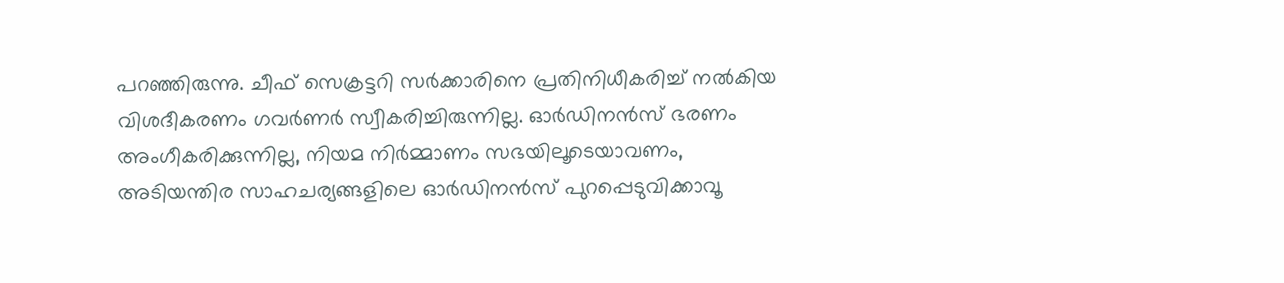പറഞ്ഞിരുന്നു. ചീഫ് സെക്രട്ടറി സർക്കാരിനെ പ്രതിനിധീകരിച്ച് നൽകിയ വിശദീകരണം ഗവർണർ സ്വീകരിച്ചിരുന്നില്ല. ഓർഡിനൻസ് ഭരണം അംഗീകരിക്കുന്നില്ല, നിയമ നിർമ്മാണം സഭയിലൂടെയാവണം, അടിയന്തിര സാഹചര്യങ്ങളിലെ ഓർഡിനൻസ് പുറപ്പെടുവിക്കാവൂ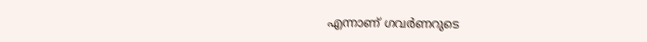എന്നാണ് ഗവർണറുടെ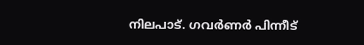നിലപാട്. ഗവർണർ പിന്നീട്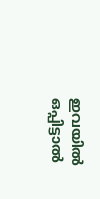ഇവയിൽ ഒപ്പിട്ടാൽ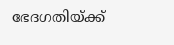ഭേദഗതിയ്ക്ക്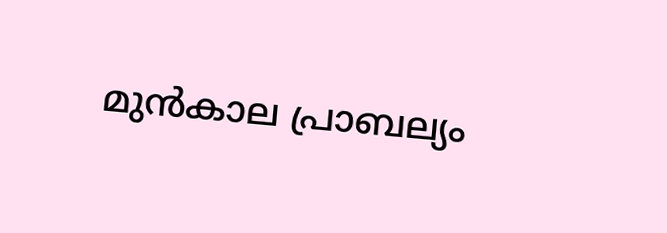മുൻകാല പ്രാബല്യം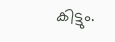കിട്ടും.